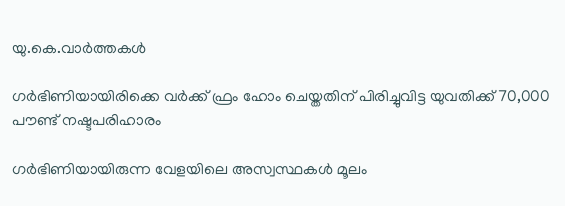യു.കെ.വാര്‍ത്തകള്‍

ഗര്‍ഭിണിയായിരിക്കെ വര്‍ക്ക് ഫ്രം ഹോം ചെയ്തതിന് പിരിച്ചുവിട്ട യുവതിക്ക് 70,000 പൗണ്ട് നഷ്ടപരിഹാരം

ഗര്‍ഭിണിയായിരുന്ന വേളയിലെ അസ്വസ്ഥകള്‍ മൂലം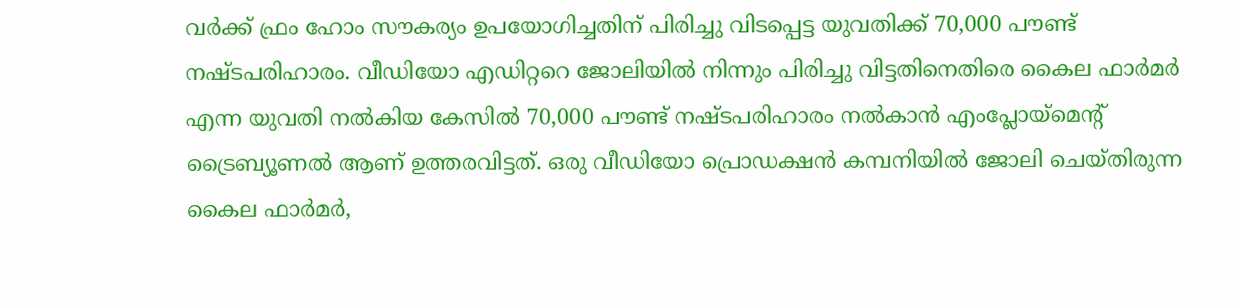വര്‍ക്ക് ഫ്രം ഹോം സൗകര്യം ഉപയോഗിച്ചതിന് പിരിച്ചു വിടപ്പെട്ട യുവതിക്ക് 70,000 പൗണ്ട് നഷ്ടപരിഹാരം. വീഡിയോ എഡിറ്ററെ ജോലിയില്‍ നിന്നും പിരിച്ചു വിട്ടതിനെതിരെ കൈല ഫാര്‍മര്‍ എന്ന യുവതി നല്‍കിയ കേസില്‍ 70,000 പൗണ്ട് നഷ്ടപരിഹാരം നല്‍കാന്‍ എംപ്ലോയ്‌മെന്റ് ട്രൈബ്യൂണല്‍ ആണ് ഉത്തരവിട്ടത്. ഒരു വീഡിയോ പ്രൊഡക്ഷന്‍ കമ്പനിയില്‍ ജോലി ചെയ്തിരുന്ന കൈല ഫാര്‍മര്‍,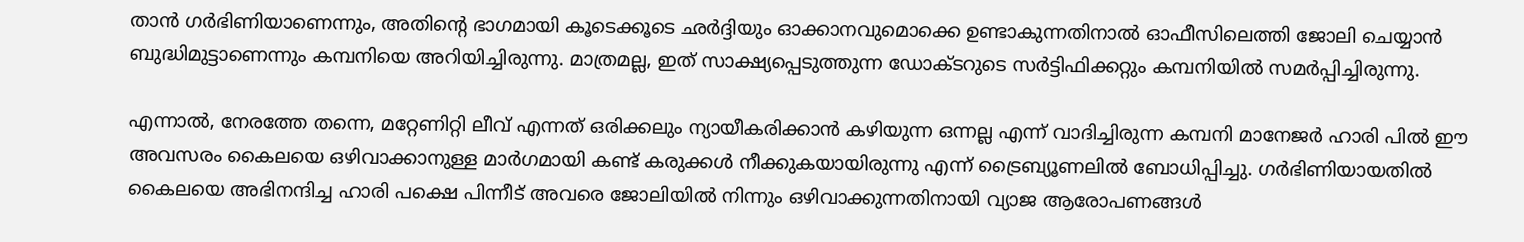താന്‍ ഗര്‍ഭിണിയാണെന്നും, അതിന്റെ ഭാഗമായി കൂടെക്കൂടെ ഛര്‍ദ്ദിയും ഓക്കാനവുമൊക്കെ ഉണ്ടാകുന്നതിനാല്‍ ഓഫീസിലെത്തി ജോലി ചെയ്യാന്‍ ബുദ്ധിമുട്ടാണെന്നും കമ്പനിയെ അറിയിച്ചിരുന്നു. മാത്രമല്ല, ഇത് സാക്ഷ്യപ്പെടുത്തുന്ന ഡോക്ടറുടെ സര്‍ട്ടിഫിക്കറ്റും കമ്പനിയില്‍ സമര്‍പ്പിച്ചിരുന്നു.

എന്നാല്‍, നേരത്തേ തന്നെ, മറ്റേണിറ്റി ലീവ് എന്നത് ഒരിക്കലും ന്യായീകരിക്കാന്‍ കഴിയുന്ന ഒന്നല്ല എന്ന് വാദിച്ചിരുന്ന കമ്പനി മാനേജര്‍ ഹാരി പില്‍ ഈ അവസരം കൈലയെ ഒഴിവാക്കാനുള്ള മാര്‍ഗമായി കണ്ട് കരുക്കള്‍ നീക്കുകയായിരുന്നു എന്ന് ട്രൈബ്യൂണലില്‍ ബോധിപ്പിച്ചു. ഗര്‍ഭിണിയായതില്‍ കൈലയെ അഭിനന്ദിച്ച ഹാരി പക്ഷെ പിന്നീട് അവരെ ജോലിയില്‍ നിന്നും ഒഴിവാക്കുന്നതിനായി വ്യാജ ആരോപണങ്ങള്‍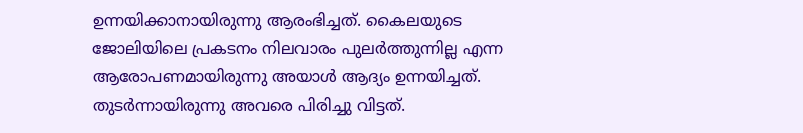ഉന്നയിക്കാനായിരുന്നു ആരംഭിച്ചത്. കൈലയുടെ ജോലിയിലെ പ്രകടനം നിലവാരം പുലര്‍ത്തുന്നില്ല എന്ന ആരോപണമായിരുന്നു അയാള്‍ ആദ്യം ഉന്നയിച്ചത്. തുടര്‍ന്നായിരുന്നു അവരെ പിരിച്ചു വിട്ടത്.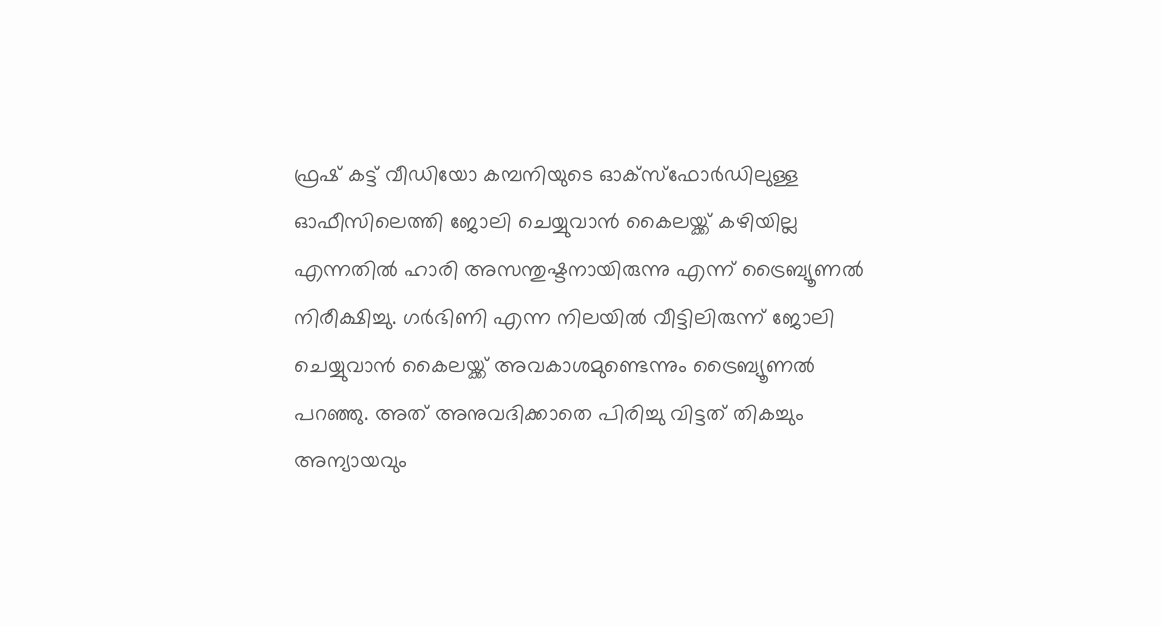ഫ്രഷ് കട്ട് വീഡിയോ കമ്പനിയുടെ ഓക്‌സ്‌ഫോര്‍ഡിലുള്ള ഓഫീസിലെത്തി ജോലി ചെയ്യുവാന്‍ കൈലയ്ക്ക് കഴിയില്ല എന്നതില്‍ ഹാരി അസന്തുഷ്ടനായിരുന്നു എന്ന് ട്രൈബ്യൂണല്‍ നിരീക്ഷിച്ചു. ഗര്‍ഭിണി എന്ന നിലയില്‍ വീട്ടിലിരുന്ന് ജോലി ചെയ്യുവാന്‍ കൈലയ്ക്ക് അവകാശമുണ്ടെന്നും ട്രൈബ്യൂണല്‍ പറഞ്ഞു. അത് അനുവദിക്കാതെ പിരിച്ചു വിട്ടത് തികച്ചും അന്യായവും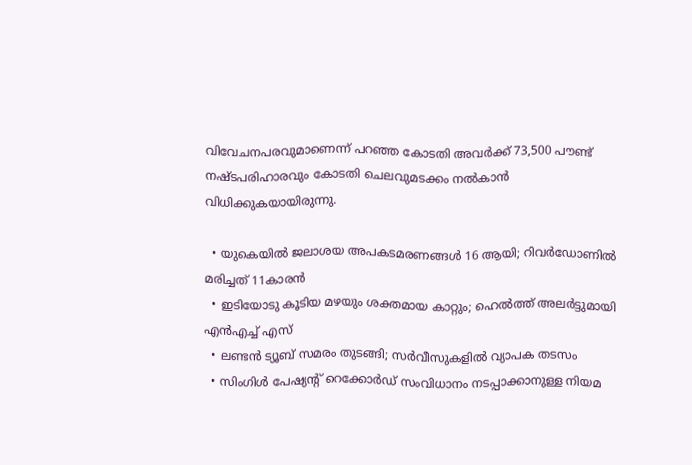വിവേചനപരവുമാണെന്ന് പറഞ്ഞ കോടതി അവര്‍ക്ക് 73,500 പൗണ്ട് നഷ്ടപരിഹാരവും കോടതി ചെലവുമടക്കം നല്‍കാന്‍ വിധിക്കുകയായിരുന്നു.

  • യുകെയില്‍ ജലാശയ അപകടമരണങ്ങള്‍ 16 ആയി; റിവര്‍ഡോണില്‍ മരിച്ചത് 11കാരന്‍
  • ഇടിയോടു കൂടിയ മഴയും ശക്തമായ കാറ്റും; ഹെല്‍ത്ത് അലര്‍ട്ടുമായി എന്‍എച്ച് എസ്
  • ലണ്ടന്‍ ട്യൂബ് സമരം തുടങ്ങി; സര്‍വീസുകളില്‍ വ്യാപക തടസം
  • സിംഗിള്‍ പേഷ്യന്റ് റെക്കോര്‍ഡ് സംവിധാനം നടപ്പാക്കാനുള്ള നിയമ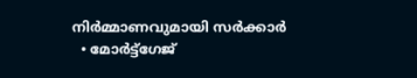നിര്‍മ്മാണവുമായി സര്‍ക്കാര്‍
  • മോര്‍ട്ട്‌ഗേജ്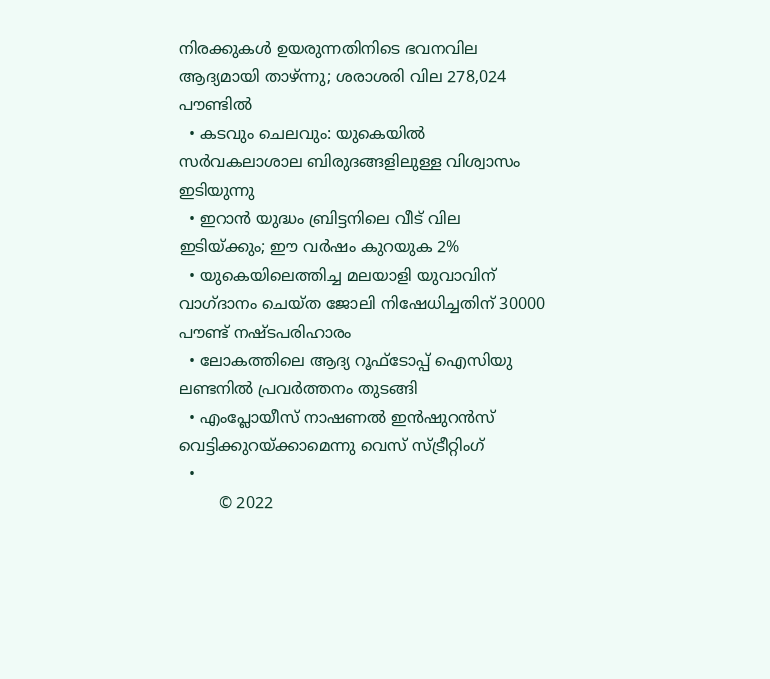നിരക്കുകള്‍ ഉയരുന്നതിനിടെ ഭവനവില ആദ്യമായി താഴ്ന്നു; ശരാശരി വില 278,024 പൗണ്ടില്‍
  • കടവും ചെലവും: യുകെയില്‍ സര്‍വകലാശാല ബിരുദങ്ങളിലുള്ള വിശ്വാസം ഇടിയുന്നു
  • ഇറാന്‍ യുദ്ധം ബ്രിട്ടനിലെ വീട് വില ഇടിയ്ക്കും; ഈ വര്‍ഷം കുറയുക 2%
  • യുകെയിലെത്തിച്ച മലയാളി യുവാവിന് വാഗ്ദാനം ചെയ്ത ജോലി നിഷേധിച്ചതിന് 30000 പൗണ്ട് നഷ്ടപരിഹാരം
  • ലോകത്തിലെ ആദ്യ റൂഫ്ടോപ്പ് ഐസിയു ലണ്ടനില്‍ പ്രവര്‍ത്തനം തുടങ്ങി
  • എംപ്ലോയീസ് നാഷണല്‍ ഇന്‍ഷുറന്‍സ് വെട്ടിക്കുറയ്ക്കാമെന്നു വെസ് സ്ട്രീറ്റിംഗ്
  •
        © 2022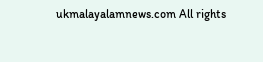ukmalayalamnews.com All rights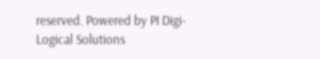reserved. Powered by PI Digi-Logical Solutions